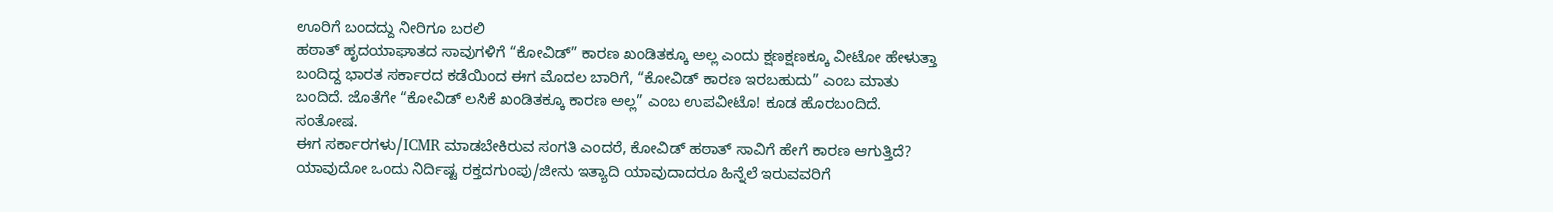ಊರಿಗೆ ಬಂದದ್ದು ನೀರಿಗೂ ಬರಲಿ
ಹಠಾತ್ ಹೃದಯಾಘಾತದ ಸಾವುಗಳಿಗೆ “ಕೋವಿಡ್” ಕಾರಣ ಖಂಡಿತಕ್ಕೂ ಅಲ್ಲ ಎಂದು ಕ್ಷಣಕ್ಷಣಕ್ಕೂ ವೀಟೋ ಹೇಳುತ್ತಾ ಬಂದಿದ್ದ ಭಾರತ ಸರ್ಕಾರದ ಕಡೆಯಿಂದ ಈಗ ಮೊದಲ ಬಾರಿಗೆ, “ಕೋವಿಡ್ ಕಾರಣ ಇರಬಹುದು” ಎಂಬ ಮಾತು ಬಂದಿದೆ. ಜೊತೆಗೇ “ಕೋವಿಡ್ ಲಸಿಕೆ ಖಂಡಿತಕ್ಕೂ ಕಾರಣ ಅಲ್ಲ” ಎಂಬ ಉಪವೀಟೊ! ಕೂಡ ಹೊರಬಂದಿದೆ. ಸಂತೋಷ.
ಈಗ ಸರ್ಕಾರಗಳು/ICMR ಮಾಡಬೇಕಿರುವ ಸಂಗತಿ ಎಂದರೆ, ಕೋವಿಡ್ ಹಠಾತ್ ಸಾವಿಗೆ ಹೇಗೆ ಕಾರಣ ಆಗುತ್ತಿದೆ? ಯಾವುದೋ ಒಂದು ನಿರ್ದಿಷ್ಟ ರಕ್ತದಗುಂಪು/ಜೀನು ಇತ್ಯಾದಿ ಯಾವುದಾದರೂ ಹಿನ್ನೆಲೆ ಇರುವವರಿಗೆ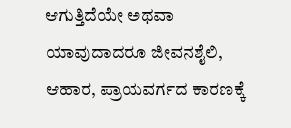ಆಗುತ್ತಿದೆಯೇ ಅಥವಾ ಯಾವುದಾದರೂ ಜೀವನಶೈಲಿ, ಆಹಾರ, ಪ್ರಾಯವರ್ಗದ ಕಾರಣಕ್ಕೆ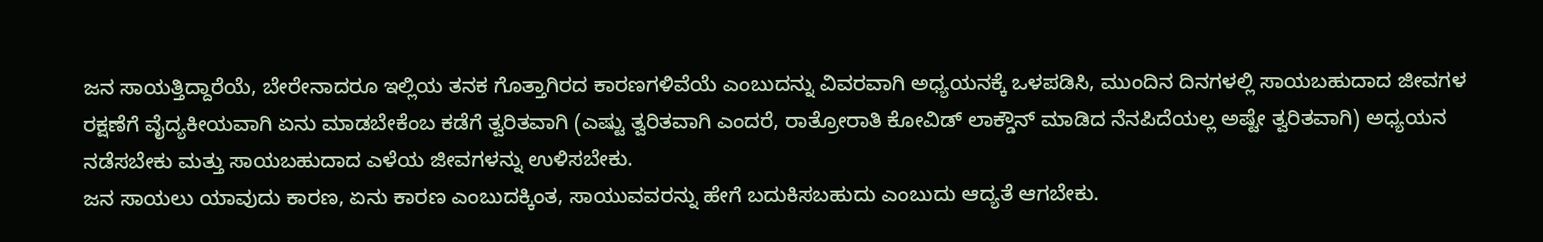ಜನ ಸಾಯತ್ತಿದ್ದಾರೆಯೆ, ಬೇರೇನಾದರೂ ಇಲ್ಲಿಯ ತನಕ ಗೊತ್ತಾಗಿರದ ಕಾರಣಗಳಿವೆಯೆ ಎಂಬುದನ್ನು ವಿವರವಾಗಿ ಅಧ್ಯಯನಕ್ಕೆ ಒಳಪಡಿಸಿ, ಮುಂದಿನ ದಿನಗಳಲ್ಲಿ ಸಾಯಬಹುದಾದ ಜೀವಗಳ ರಕ್ಷಣೆಗೆ ವೈದ್ಯಕೀಯವಾಗಿ ಏನು ಮಾಡಬೇಕೆಂಬ ಕಡೆಗೆ ತ್ವರಿತವಾಗಿ (ಎಷ್ಟು ತ್ವರಿತವಾಗಿ ಎಂದರೆ, ರಾತ್ರೋರಾತಿ ಕೋವಿಡ್ ಲಾಕ್ಡೌನ್ ಮಾಡಿದ ನೆನಪಿದೆಯಲ್ಲ ಅಷ್ಟೇ ತ್ವರಿತವಾಗಿ) ಅಧ್ಯಯನ ನಡೆಸಬೇಕು ಮತ್ತು ಸಾಯಬಹುದಾದ ಎಳೆಯ ಜೀವಗಳನ್ನು ಉಳಿಸಬೇಕು.
ಜನ ಸಾಯಲು ಯಾವುದು ಕಾರಣ, ಏನು ಕಾರಣ ಎಂಬುದಕ್ಕಿಂತ, ಸಾಯುವವರನ್ನು ಹೇಗೆ ಬದುಕಿಸಬಹುದು ಎಂಬುದು ಆದ್ಯತೆ ಆಗಬೇಕು.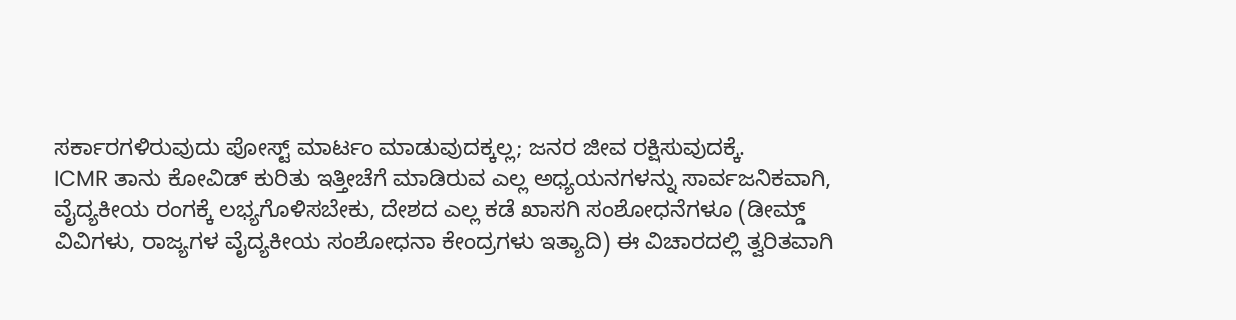ಸರ್ಕಾರಗಳಿರುವುದು ಪೋಸ್ಟ್ ಮಾರ್ಟಂ ಮಾಡುವುದಕ್ಕಲ್ಲ; ಜನರ ಜೀವ ರಕ್ಷಿಸುವುದಕ್ಕೆ.
ICMR ತಾನು ಕೋವಿಡ್ ಕುರಿತು ಇತ್ತೀಚೆಗೆ ಮಾಡಿರುವ ಎಲ್ಲ ಅಧ್ಯಯನಗಳನ್ನು ಸಾರ್ವಜನಿಕವಾಗಿ, ವೈದ್ಯಕೀಯ ರಂಗಕ್ಕೆ ಲಭ್ಯಗೊಳಿಸಬೇಕು, ದೇಶದ ಎಲ್ಲ ಕಡೆ ಖಾಸಗಿ ಸಂಶೋಧನೆಗಳೂ (ಡೀಮ್ಡ್ ವಿವಿಗಳು, ರಾಜ್ಯಗಳ ವೈದ್ಯಕೀಯ ಸಂಶೋಧನಾ ಕೇಂದ್ರಗಳು ಇತ್ಯಾದಿ) ಈ ವಿಚಾರದಲ್ಲಿ ತ್ವರಿತವಾಗಿ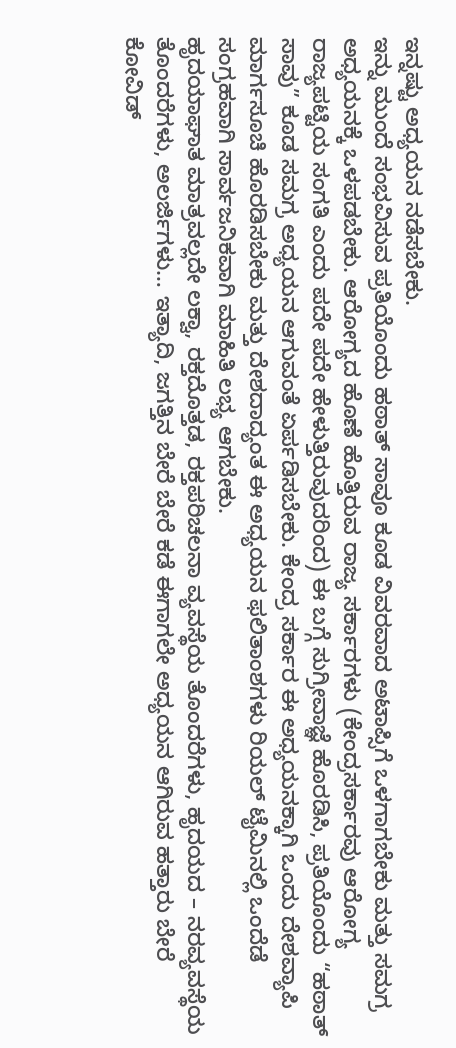ಇನ್ನಷ್ಟು ಅಧ್ಯಯನ ನಡೆಸಬೇಕು.
ಇನ್ನು ಮುಂದೆ ಸಂಭವಿಸುವ ಪ್ರತಿಯೊಂದು ಹಠಾತ್ ಸಾವೂ ಕೂಡ ವಿವರವಾದ ಅಟಾಪ್ಸಿಗೆ ಒಳಗಾಗಬೇಕು ಮತ್ತು ಸಮಗ್ರ ಅಧ್ಯಯನಕ್ಕೆ ಒಳಪಡಬೇಕು. ಆರೋಗ್ಯದ ಹೊಣೆ ಹೊತ್ತಿರುವ ರಾಜ್ಯ ಸರ್ಕಾರಗಳು (ಕೇಂದ್ರಸರ್ಕಾರವು ಆರೋಗ್ಯ ರಾಜ್ಯಪಟ್ಟಿಯ ಸಂಗತಿ ಎಂದು ಪದೇ ಪದೇ ಹೇಳುತ್ತಿರುವುದರಿಂದ) ಈ ಬಗ್ಗೆ ಸುಗ್ರೀವಾಜ್ಞೆ ಹೊರಡಿಸಿ, ಪ್ರತಿಯೊಂದು “ಹಠಾತ್ ಸಾವು” ಕೂಡ ಸಮಗ್ರ ಅಧ್ಯಯನ ಆಗುವಂತೆ ಏರ್ಪಡಿಸಬೇಕು. ಕೇಂದ್ರ ಸರ್ಕಾರ ಈ ಅಧ್ಯಯನಕ್ಕಾಗಿ ಒಂದು ದೇಶವ್ಯಾಪಿ ಮಾರ್ಗಸೂಚಿ ಹೊರಡಿಸಬೇಕು ಮತ್ತು ದೇಶದಾದ್ಯಂತ ಈ ಅಧ್ಯಯನ ಫಲಿತಾಂಶಗಳು ರಿಯಲ್ ಟೈಮಿನಲ್ಲಿ ಒಂದೆಡೆ ಸಂಗ್ರಹವಾಗಿ ಸಾರ್ವಜನಿಕವಾಗಿ ಮಾಹಿತಿ ಲಭ್ಯ ಆಗಬೇಕು.
ಹೃದಯಾಘಾತ ಮಾತ್ರವಲ್ಲದೇ ಲಕ್ವಾ, ರಕ್ತದೊತ್ತಡ, ರಕ್ತಪರಿಚಲನಾ ವ್ಯವಸ್ಥೆಯ ತೊಂದರೆಗಳು, ಹೃದಯದ – ನರವ್ಯವಸ್ಥೆಯ ತೊಂದರೆಗಳು, ಅಲರ್ಜಿಗಳು… ಇತ್ಯಾದಿ, ಜಗತ್ತಿನ ಬೇರೆ ಬೇರೆ ಕಡೆ ಈಗಾಗಲೇ ಅಧ್ಯಯನ ಆಗಿರುವ ಹತ್ತಾರು ಬೇರೆ ಕೋವಿಡ್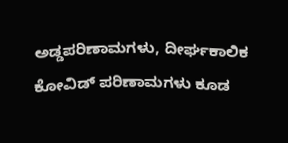ಅಡ್ಡಪರಿಣಾಮಗಳು, ದೀರ್ಘಕಾಲಿಕ ಕೋವಿಡ್ ಪರಿಣಾಮಗಳು ಕೂಡ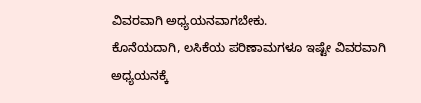ವಿವರವಾಗಿ ಅಧ್ಯಯನವಾಗಬೇಕು.
ಕೊನೆಯದಾಗಿ, ಲಸಿಕೆಯ ಪರಿಣಾಮಗಳೂ ಇಷ್ಟೇ ವಿವರವಾಗಿ ಅಧ್ಯಯನಕ್ಕೆ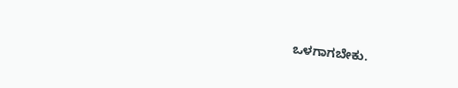ಒಳಗಾಗಬೇಕು.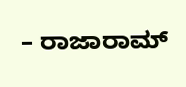– ರಾಜಾರಾಮ್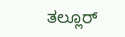ತಲ್ಲೂರ್